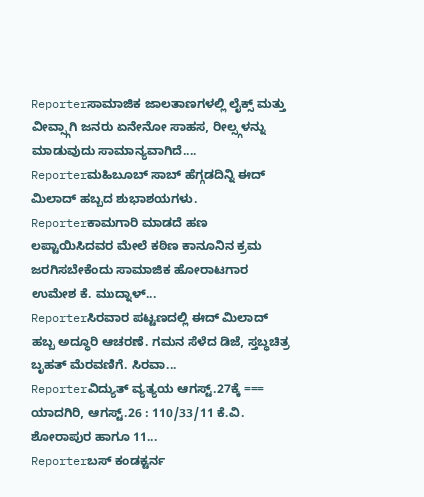Reporterಸಾಮಾಜಿಕ ಜಾಲತಾಣಗಳಲ್ಲಿ ಲೈಕ್ಸ್ ಮತ್ತು ವೀವ್ಸ್ಗಾಗಿ ಜನರು ಏನೇನೋ ಸಾಹಸ, ರೀಲ್ಸ್ಗಳನ್ನು ಮಾಡುವುದು ಸಾಮಾನ್ಯವಾಗಿದೆ....
Reporterಮಹಿಬೂಬ್ ಸಾಬ್ ಹೆಗ್ಗಡದಿನ್ನಿ ಈದ್ ಮಿಲಾದ್ ಹಬ್ಬದ ಶುಭಾಶಯಗಳು.
Reporterಕಾಮಗಾರಿ ಮಾಡದೆ ಹಣ ಲಪ್ಟಾಯಿಸಿದವರ ಮೇಲೆ ಕಠಿಣ ಕಾನೂನಿನ ಕ್ರಮ ಜರಗಿಸಬೇಕೆಂದು ಸಾಮಾಜಿಕ ಹೋರಾಟಗಾರ ಉಮೇಶ ಕೆ. ಮುದ್ನಾಳ್...
Reporterಸಿರವಾರ ಪಟ್ಟಣದಲ್ಲಿ ಈದ್ ಮಿಲಾದ್ ಹಬ್ಬ ಅದ್ಧೂರಿ ಆಚರಣೆ. ಗಮನ ಸೆಳೆದ ಡಿಜೆ, ಸ್ತಬ್ಧಚಿತ್ರ ಬೃಹತ್ ಮೆರವಣಿಗೆ. ಸಿರವಾ...
Reporterವಿದ್ಯುತ್ ವ್ಯತ್ಯಯ ಆಗಸ್ಟ್.27ಕ್ಕೆ === ಯಾದಗಿರಿ, ಆಗಸ್ಟ್.26 : 110/33/11 ಕೆ.ವಿ. ಶೋರಾಪುರ ಹಾಗೂ 11...
Reporterಬಸ್ ಕಂಡಕ್ಟರ್ನ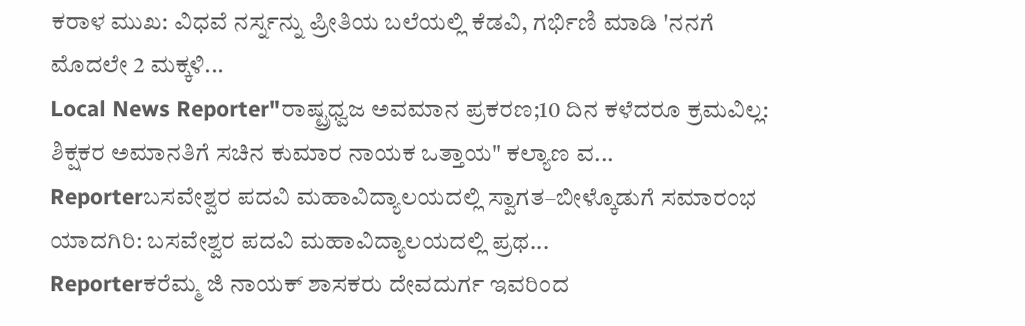ಕರಾಳ ಮುಖ: ವಿಧವೆ ನರ್ಸ್ನನ್ನು ಪ್ರೀತಿಯ ಬಲೆಯಲ್ಲಿ ಕೆಡವಿ, ಗರ್ಭಿಣಿ ಮಾಡಿ 'ನನಗೆ ಮೊದಲೇ 2 ಮಕ್ಕಳಿ...
Local News Reporter"ರಾಷ್ಟ್ರಧ್ವಜ ಅವಮಾನ ಪ್ರಕರಣ;10 ದಿನ ಕಳೆದರೂ ಕ್ರಮವಿಲ್ಲ: ಶಿಕ್ಷಕರ ಅಮಾನತಿಗೆ ಸಚಿನ ಕುಮಾರ ನಾಯಕ ಒತ್ತಾಯ" ಕಲ್ಯಾಣ ವ...
Reporterಬಸವೇಶ್ವರ ಪದವಿ ಮಹಾವಿದ್ಯಾಲಯದಲ್ಲಿ ಸ್ವಾಗತ–ಬೀಳ್ಕೊಡುಗೆ ಸಮಾರಂಭ ಯಾದಗಿರಿ: ಬಸವೇಶ್ವರ ಪದವಿ ಮಹಾವಿದ್ಯಾಲಯದಲ್ಲಿ ಪ್ರಥ...
Reporterಕರೆಮ್ಮ ಜಿ ನಾಯಕ್ ಶಾಸಕರು ದೇವದುರ್ಗ ಇವರಿಂದ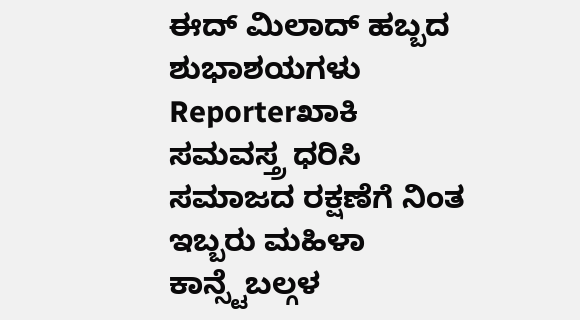ಈದ್ ಮಿಲಾದ್ ಹಬ್ಬದ ಶುಭಾಶಯಗಳು
Reporterಖಾಕಿ ಸಮವಸ್ತ್ರ ಧರಿಸಿ ಸಮಾಜದ ರಕ್ಷಣೆಗೆ ನಿಂತ ಇಬ್ಬರು ಮಹಿಳಾ ಕಾನ್ಸ್ಟೆಬಲ್ಗಳ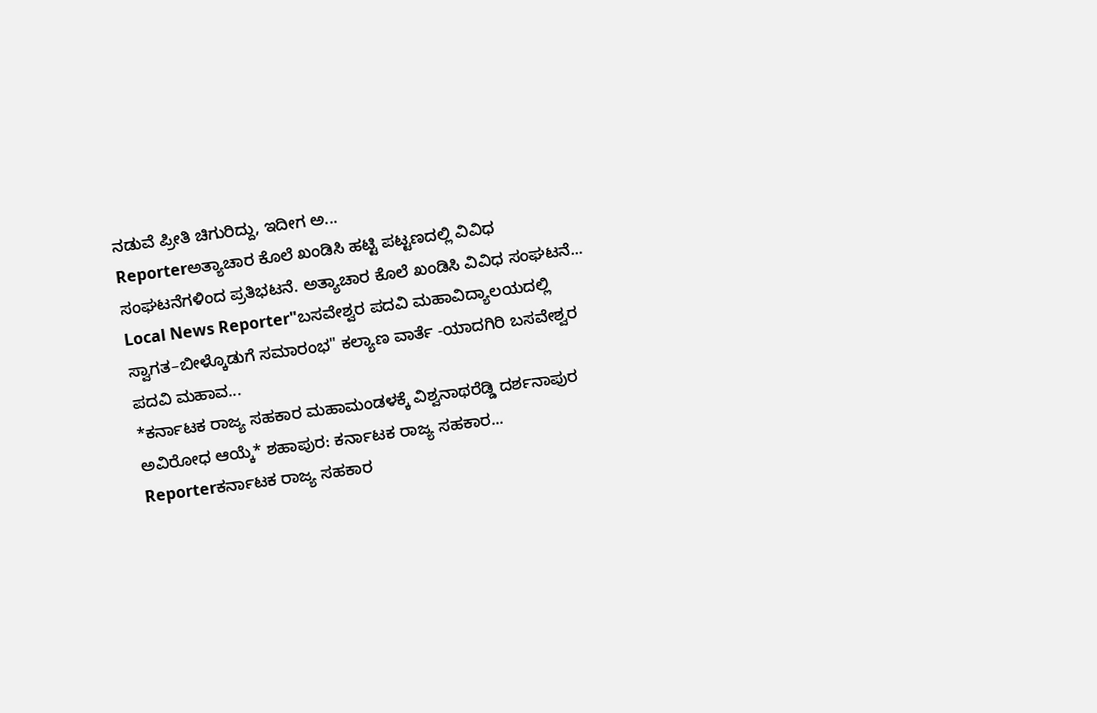ನಡುವೆ ಪ್ರೀತಿ ಚಿಗುರಿದ್ದು, ಇದೀಗ ಅ...
Reporterಅತ್ಯಾಚಾರ ಕೊಲೆ ಖಂಡಿಸಿ ಹಟ್ಟಿ ಪಟ್ಟಣದಲ್ಲಿ ವಿವಿಧ ಸಂಘಟನೆಗಳಿಂದ ಪ್ರತಿಭಟನೆ. ಅತ್ಯಾಚಾರ ಕೊಲೆ ಖಂಡಿಸಿ ವಿವಿಧ ಸಂಘಟನೆ...
Local News Reporter"ಬಸವೇಶ್ವರ ಪದವಿ ಮಹಾವಿದ್ಯಾಲಯದಲ್ಲಿ ಸ್ವಾಗತ–ಬೀಳ್ಕೊಡುಗೆ ಸಮಾರಂಭ" ಕಲ್ಯಾಣ ವಾರ್ತೆ -ಯಾದಗಿರಿ ಬಸವೇಶ್ವರ ಪದವಿ ಮಹಾವ...
*ಕರ್ನಾಟಕ ರಾಜ್ಯ ಸಹಕಾರ ಮಹಾಮಂಡಳಕ್ಕೆ ವಿಶ್ವನಾಥರೆಡ್ಡಿ ದರ್ಶನಾಪುರ ಅವಿರೋಧ ಆಯ್ಕೆ* ಶಹಾಪುರ: ಕರ್ನಾಟಕ ರಾಜ್ಯ ಸಹಕಾರ...
Reporterಕರ್ನಾಟಕ ರಾಜ್ಯ ಸಹಕಾರ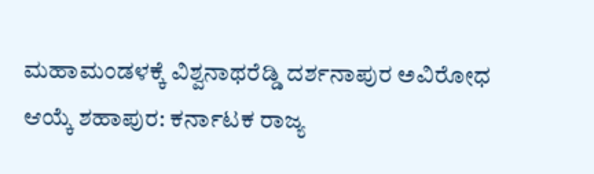ಮಹಾಮಂಡಳಕ್ಕೆ ವಿಶ್ವನಾಥರೆಡ್ಡಿ ದರ್ಶನಾಪುರ ಅವಿರೋಧ ಆಯ್ಕೆ ಶಹಾಪುರ: ಕರ್ನಾಟಕ ರಾಜ್ಯ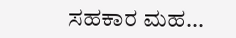ಸಹಕಾರ ಮಹ...